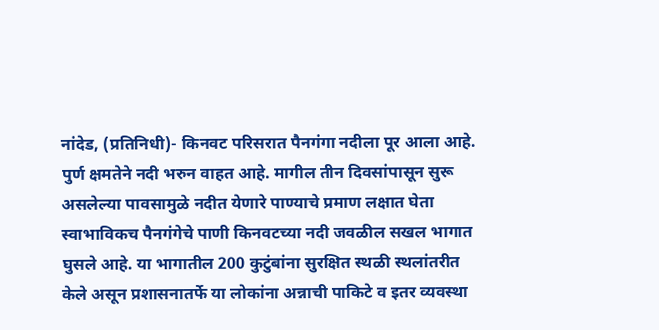नांदेड, (प्रतिनिधी)- किनवट परिसरात पैनगंगा नदीला पूर आला आहे. पुर्ण क्षमतेने नदी भरुन वाहत आहे. मागील तीन दिवसांपासून सुरू असलेल्या पावसामुळे नदीत येणारे पाण्याचे प्रमाण लक्षात घेता स्वाभाविकच पैनगंगेचे पाणी किनवटच्या नदी जवळील सखल भागात घुसले आहे. या भागातील 200 कुटुंबांना सुरक्षित स्थळी स्थलांतरीत केले असून प्रशासनातर्फे या लोकांना अन्नाची पाकिटे व इतर व्यवस्था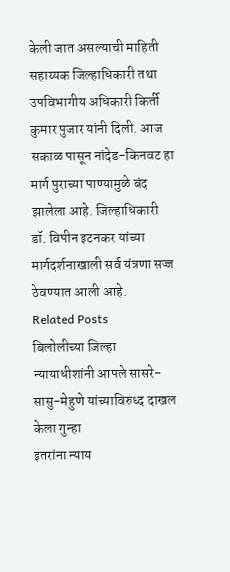केली जात असल्याची माहिती सहाय्यक जिल्हाधिकारी तथा उपविभागीय अधिकारी किर्ती कुमार पुजार यांनी दिली. आज सकाळ पासून नांदेड-किनवट हा मार्ग पुराच्या पाण्यामुळे बंद झालेला आहे. जिल्हाधिकारी डॉ. विपीन इटनकर यांच्या मार्गदर्शनाखाली सर्व यंत्रणा सज्ज ठेवण्यात आली आहे.
Related Posts
बिलोलीच्या जिल्हा न्यायाधीशांनी आपले सासरे-सासु-मेहुणे यांच्याविरुध्द दाखल केला गुन्हा
इतरांना न्याय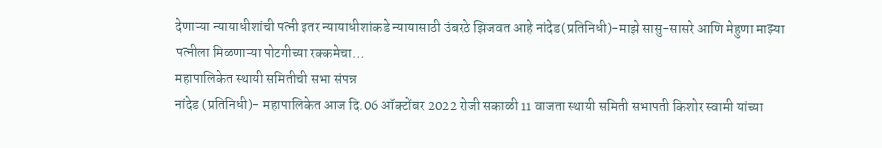देणाऱ्या न्यायाधीशांची पत्नी इतर न्यायाधीशांकडे न्यायासाठी उंबरठे झिजवत आहे नांदेड(प्रतिनिधी)-माझे सासु-सासरे आणि मेहुणा माझ्या पत्नीला मिळणाऱ्या पोटगीच्या रक्कमेचा…
महापालिकेत स्थायी समितीची सभा संपन्न
नांदेड (प्रतिनिधी)- महापालिकेत आज दि.06 ऑक्टोंबर 2022 रोजी सकाळी 11 वाजता स्थायी समिती सभापती किशोर स्वामी यांच्या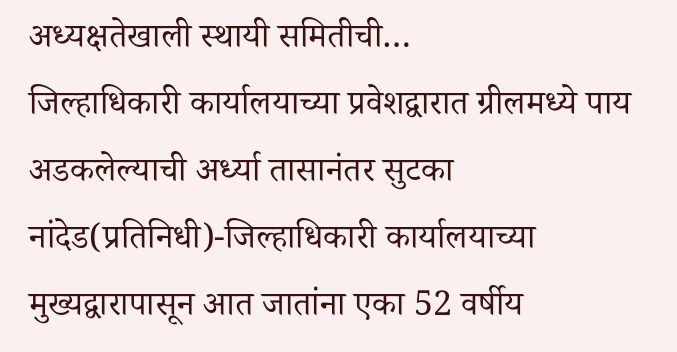अध्यक्षतेखाली स्थायी समितीची…
जिल्हाधिकारी कार्यालयाच्या प्रवेशद्वारात ग्रीलमध्ये पाय अडकलेल्याची अर्ध्या तासानंतर सुटका
नांदेड(प्रतिनिधी)-जिल्हाधिकारी कार्यालयाच्या मुख्यद्वारापासून आत जातांना एका 52 वर्षीय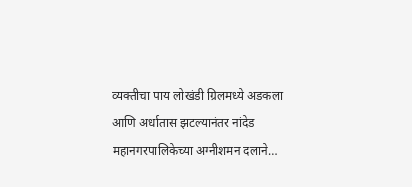व्यक्तीचा पाय लोखंडी ग्रिलमध्ये अडकला आणि अर्धातास झटल्यानंतर नांदेड महानगरपालिकेच्या अग्नीशमन दलाने…